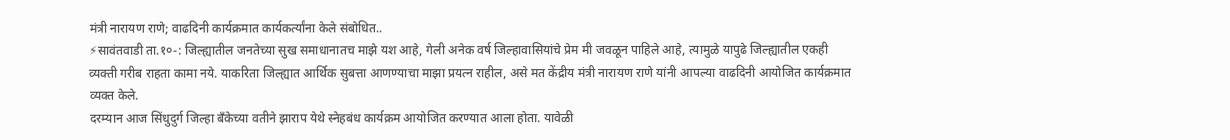मंत्री नारायण राणे; वाढदिनी कार्यक्रमात कार्यकर्त्यांना केले संबोधित..
⚡सावंतवाडी ता.१०-: जिल्ह्यातील जनतेच्या सुख समाधानातच माझे यश आहे, गेली अनेक वर्ष जिल्हावासियांचे प्रेम मी जवळून पाहिले आहे, त्यामुळे यापुढे जिल्ह्यातील एकही व्यक्ती गरीब राहता कामा नये. याकरिता जिल्ह्यात आर्थिक सुबत्ता आणण्याचा माझा प्रयत्न राहील, असे मत केंद्रीय मंत्री नारायण राणे यांनी आपल्या वाढदिनी आयोजित कार्यक्रमात व्यक्त केले.
दरम्यान आज सिंधुदुर्ग जिल्हा बँकेच्या वतीने झाराप येथे स्नेहबंध कार्यक्रम आयोजित करण्यात आला होता. यावेळी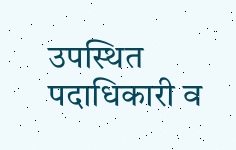उपस्थित पदाधिकारी व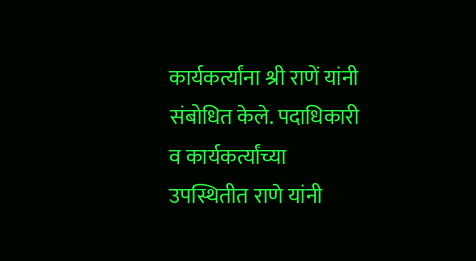कार्यकर्त्यांना श्री राणें यांनी संबोधित केले. पदाधिकारी व कार्यकर्त्यांच्या उपस्थितीत राणे यांनी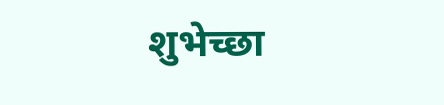शुभेच्छा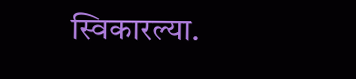स्विकारल्या.